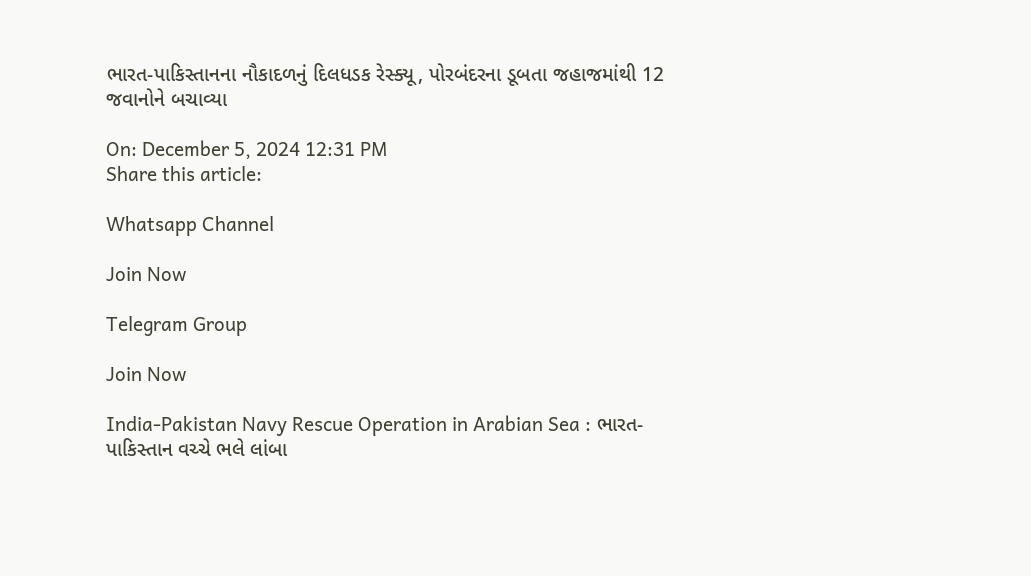ભારત-પાકિસ્તાનના નૌકાદળનું દિલધડક રેસ્ક્યૂ, પોરબંદરના ડૂબતા જહાજમાંથી 12 જવાનોને બચાવ્યા

On: December 5, 2024 12:31 PM
Share this article:

Whatsapp Channel

Join Now

Telegram Group

Join Now

India-Pakistan Navy Rescue Operation in Arabian Sea : ભારત-પાકિસ્તાન વચ્ચે ભલે લાંબા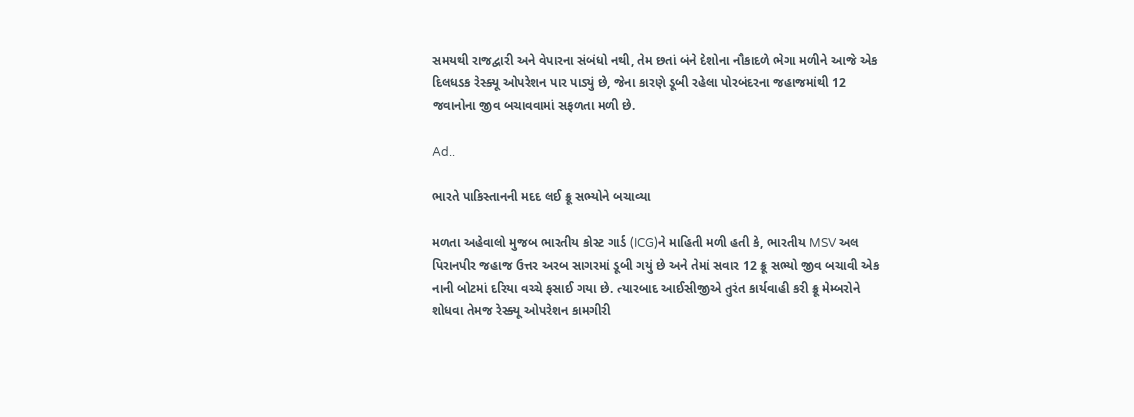સમયથી રાજદ્વારી અને વેપારના સંબંધો નથી, તેમ છતાં બંને દેશોના નૌકાદળે ભેગા મળીને આજે એક દિલધડક રેસ્ક્યૂ ઓપરેશન પાર પાડ્યું છે, જેના કારણે ડૂબી રહેલા પોરબંદરના જહાજમાંથી 12 જવાનોના જીવ બચાવવામાં સફળતા મળી છે.

Ad..

ભારતે પાકિસ્તાનની મદદ લઈ ક્રૂ સભ્યોને બચાવ્યા

મળતા અહેવાલો મુજબ ભારતીય કોસ્ટ ગાર્ડ (ICG)ને માહિતી મળી હતી કે, ભારતીય MSV અલ પિરાનપીર જહાજ ઉત્તર અરબ સાગરમાં ડૂબી ગયું છે અને તેમાં સવાર 12 ક્રૂ સભ્યો જીવ બચાવી એક નાની બોટમાં દરિયા વચ્ચે ફસાઈ ગયા છે. ત્યારબાદ આઈસીજીએ તુરંત કાર્યવાહી કરી ક્રૂ મેમ્બરોને શોધવા તેમજ રેસ્ક્યૂ ઓપરેશન કામગીરી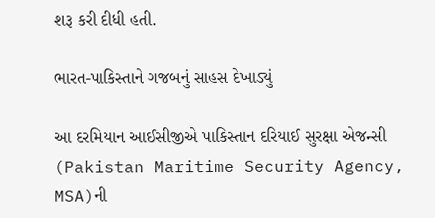શરૂ કરી દીધી હતી.

ભારત-પાકિસ્તાને ગજબનું સાહસ દેખાડ્યું

આ દરમિયાન આઈસીજીએ પાકિસ્તાન દરિયાઈ સુરક્ષા એજન્સી (Pakistan Maritime Security Agency, MSA)ની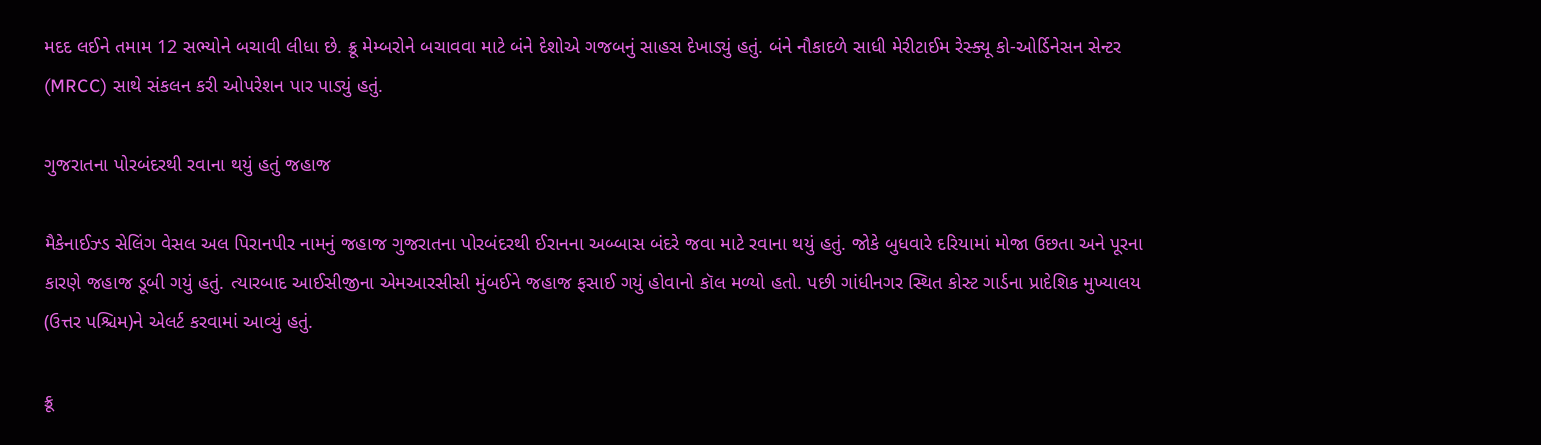મદદ લઈને તમામ 12 સભ્યોને બચાવી લીધા છે. ક્રૂ મેમ્બરોને બચાવવા માટે બંને દેશોએ ગજબનું સાહસ દેખાડ્યું હતું. બંને નૌકાદળે સાધી મેરીટાઈમ રેસ્ક્યૂ કો-ઓર્ડિનેસન સેન્ટર (MRCC) સાથે સંકલન કરી ઓપરેશન પાર પાડ્યું હતું.

ગુજરાતના પોરબંદરથી રવાના થયું હતું જહાજ

મૈકેનાઈઝ્ડ સેલિંગ વેસલ અલ પિરાનપીર નામનું જહાજ ગુજરાતના પોરબંદરથી ઈરાનના અબ્બાસ બંદરે જવા માટે રવાના થયું હતું. જોકે બુધવારે દરિયામાં મોજા ઉછતા અને પૂરના કારણે જહાજ ડૂબી ગયું હતું. ત્યારબાદ આઈસીજીના એમઆરસીસી મુંબઈને જહાજ ફસાઈ ગયું હોવાનો કૉલ મળ્યો હતો. પછી ગાંધીનગર સ્થિત કોસ્ટ ગાર્ડના પ્રાદેશિક મુખ્યાલય (ઉત્તર પશ્ચિમ)ને એલર્ટ કરવામાં આવ્યું હતું.

ક્રૂ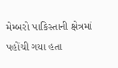મેમ્બરો પાકિસ્તાની ક્ષેત્રમાં પહોંચી ગયા હતા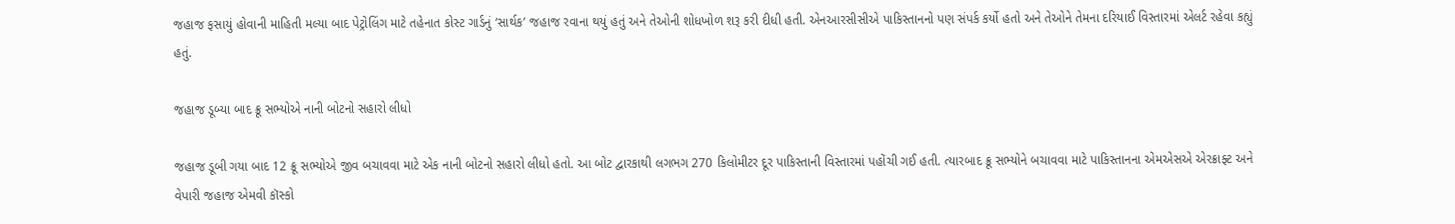જહાજ ફસાયું હોવાની માહિતી મલ્યા બાદ પેટ્રોલિંગ માટે તહેનાત કોસ્ટ ગાર્ડનું ‘સાર્થક’ જહાજ રવાના થયું હતું અને તેઓની શોધખોળ શરૂ કરી દીધી હતી. એનઆરસીસીએ પાકિસ્તાનનો પણ સંપર્ક કર્યો હતો અને તેઓને તેમના દરિયાઈ વિસ્તારમાં એલર્ટ રહેવા કહ્યું હતું.

જહાજ ડૂબ્યા બાદ ક્રૂ સભ્યોએ નાની બોટનો સહારો લીધો

જહાજ ડૂબી ગયા બાદ 12 ક્રૂ સભ્યોએ જીવ બચાવવા માટે એક નાની બોટનો સહારો લીધો હતો. આ બોટ દ્વારકાથી લગભગ 270 કિલોમીટર દૂર પાકિસ્તાની વિસ્તારમાં પહોંચી ગઈ હતી. ત્યારબાદ ક્રૂ સભ્યોને બચાવવા માટે પાકિસ્તાનના એમએસએ એરક્રાફ્ટ અને વેપારી જહાજ એમવી કૉસ્કો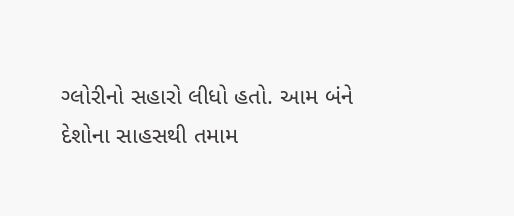ગ્લોરીનો સહારો લીધો હતો. આમ બંને દેશોના સાહસથી તમામ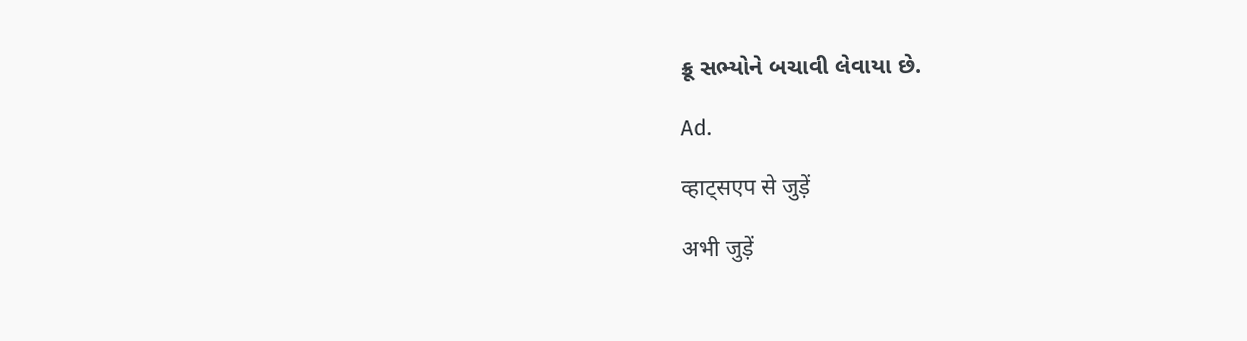ક્રૂ સભ્યોને બચાવી લેવાયા છે.

Ad.

व्हाट्सएप से जुड़ें

अभी जुड़ें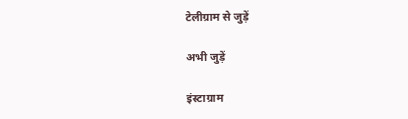टेलीग्राम से जुड़ें

अभी जुड़ें

इंस्टाग्राम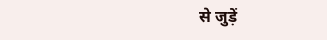से जुड़ें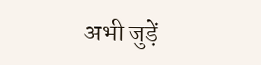अभी जुड़ें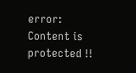error: Content is protected !!